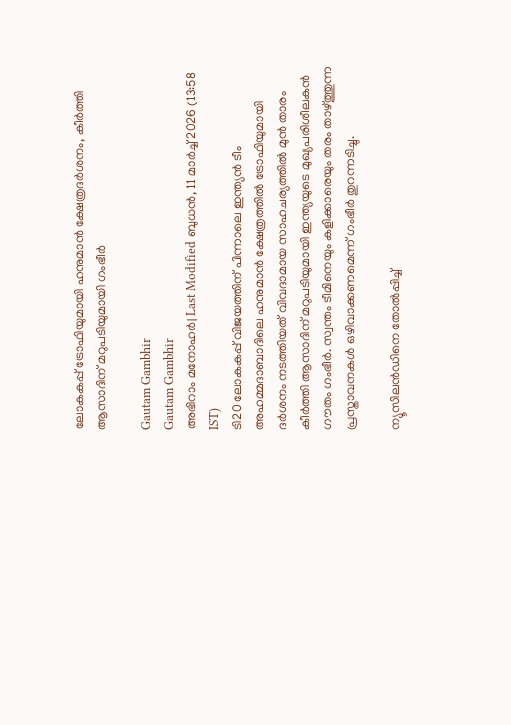ലോകകപ്പ് ട്രോഫിയുമായി ഹനുമാൻ ക്ഷേത്രദർശനം, കീർത്തി ആസാദിന് മറുപടിയുമായി ഗംഭീർ

Gautam Gambhir
Gautam Gambhir
അഭിറാം മനോഹർ| Last Modified ബുധന്‍, 11 മാര്‍ച്ച് 2026 (13:58 IST)
ടി20 ലോകകപ്പ് വിജയത്തിന് പിന്നാലെ ഇന്ത്യന്‍ ടീം അഹമ്മദാബാദിലെ ഹനുമാന്‍ ക്ഷേത്രത്തില്‍ ട്രോഫിയുമായി ദര്‍ശനം നടത്തിയത് വിവദാമായ സാഹചര്യത്തില്‍ മുന്‍ താരം കീര്‍ത്തി ആസാദിന് മറുപടിയുമായി ഇന്ത്യയുടെ മുഖ്യപരിശീലകന്‍ ഗൗതം ഗംഭീര്‍. സ്വന്തം ടീമിനെയും കളിക്കാരെയും തരം താഴ്ത്തുന്ന പ്രസ്താവനകള്‍ ഒഴിവാക്കണമെന്ന് ഗംഭീര്‍ തുറന്നടിച്ചു.

ന്യൂസിലന്‍ഡിനെ തോല്‍പ്പിച്ച്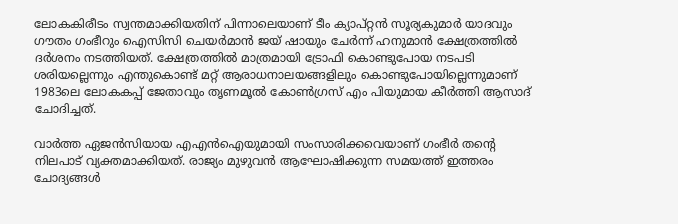ലോകകിരീടം സ്വന്തമാക്കിയതിന് പിന്നാലെയാണ് ടീം ക്യാപ്റ്റന്‍ സൂര്യകുമാര്‍ യാദവും ഗൗതം ഗംഭീറും ഐസിസി ചെയര്‍മാന്‍ ജയ് ഷായും ചേര്‍ന്ന് ഹനുമാന്‍ ക്ഷേത്രത്തില്‍ ദര്‍ശനം നടത്തിയത്. ക്ഷേത്രത്തില്‍ മാത്രമായി ട്രോഫി കൊണ്ടുപോയ നടപടി ശരിയല്ലെന്നും എന്തുകൊണ്ട് മറ്റ് ആരാധനാലയങ്ങളിലും കൊണ്ടുപോയില്ലെന്നുമാണ് 1983ലെ ലോകകപ്പ് ജേതാവും തൃണമൂല്‍ കോണ്‍ഗ്രസ് എം പിയുമായ കീര്‍ത്തി ആസാദ് ചോദിച്ചത്.

വാര്‍ത്ത ഏജന്‍സിയായ എഎന്‍ഐയുമായി സംസാരിക്കവെയാണ് ഗംഭീര്‍ തന്റെ നിലപാട് വ്യക്തമാക്കിയത്. രാജ്യം മുഴുവന്‍ ആഘോഷിക്കുന്ന സമയത്ത് ഇത്തരം ചോദ്യങ്ങള്‍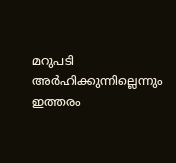മറുപടി അര്‍ഹിക്കുന്നില്ലെന്നും ഇത്തരം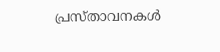പ്രസ്താവനകള്‍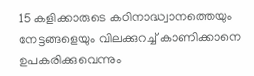15 കളിക്കാരുടെ കഠിനാദ്ധ്വാനത്തെയും നേട്ടങ്ങളെയും വിലക്കുറച്ച് കാണിക്കാനെ ഉപകരിക്കുവെന്നും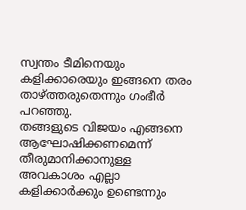സ്വന്തം ടീമിനെയും കളിക്കാരെയും ഇങ്ങനെ തരം താഴ്ത്തരുതെന്നും ഗംഭീര്‍ പറഞ്ഞു.
തങ്ങളുടെ വിജയം എങ്ങനെ ആഘോഷിക്കണമെന്ന് തീരുമാനിക്കാനുള്ള അവകാശം എല്ലാ കളിക്കാര്‍ക്കും ഉണ്ടെന്നും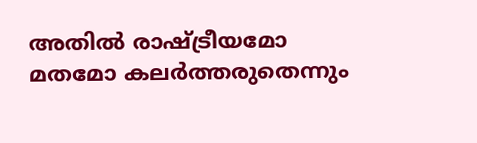അതില്‍ രാഷ്ട്രീയമോ മതമോ കലര്‍ത്തരുതെന്നും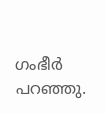ഗംഭീര്‍ പറഞ്ഞു.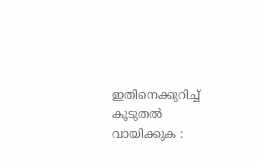ഇതിനെക്കുറിച്ച് കൂടുതല്‍ വായിക്കുക :